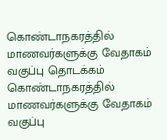கொண்டாநகரத்தில் மாணவர்களுக்கு வேதாகம் வகுப்பு தொடக்கம்
கொண்டாநகரத்தில் மாணவர்களுக்கு வேதாகம் வகுப்பு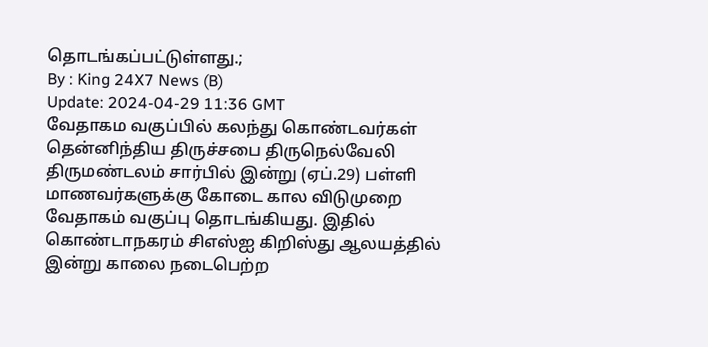தொடங்கப்பட்டுள்ளது.;
By : King 24X7 News (B)
Update: 2024-04-29 11:36 GMT
வேதாகம வகுப்பில் கலந்து கொண்டவர்கள்
தென்னிந்திய திருச்சபை திருநெல்வேலி திருமண்டலம் சார்பில் இன்று (ஏப்.29) பள்ளி மாணவர்களுக்கு கோடை கால விடுமுறை வேதாகம் வகுப்பு தொடங்கியது. இதில் கொண்டாநகரம் சிஎஸ்ஐ கிறிஸ்து ஆலயத்தில் இன்று காலை நடைபெற்ற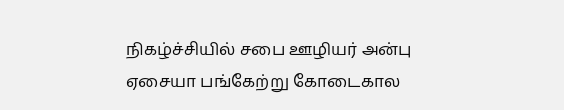நிகழ்ச்சியில் சபை ஊழியர் அன்பு ஏசையா பங்கேற்று கோடைகால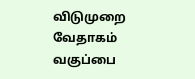விடுமுறை வேதாகம் வகுப்பை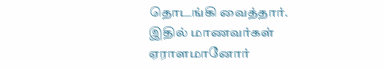தொடங்கி வைத்தார்.
இதில் மாணவர்கள் ஏராளமானோர்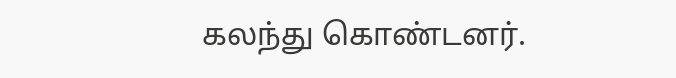கலந்து கொண்டனர்.